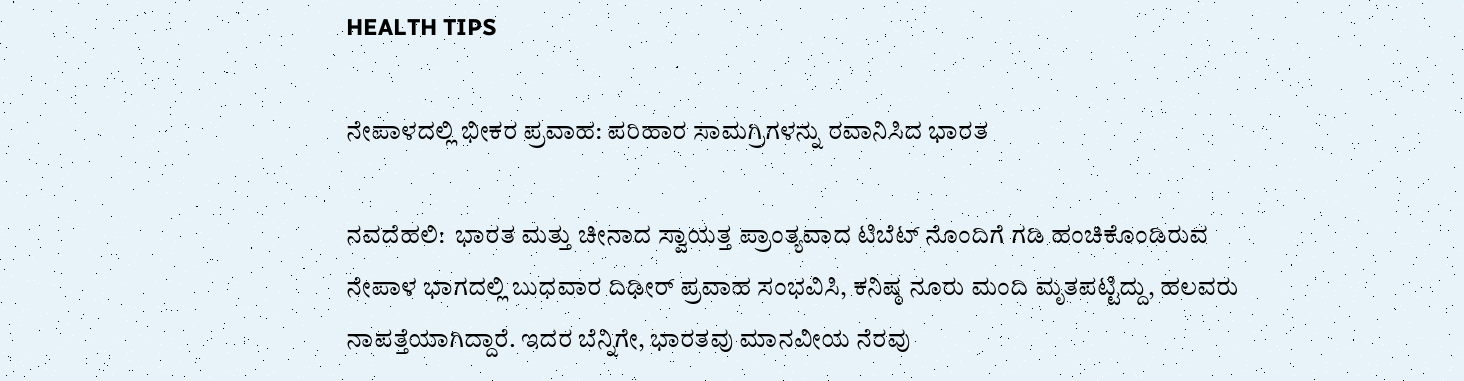HEALTH TIPS

ನೇಪಾಳದಲ್ಲಿ ಭೀಕರ ಪ್ರವಾಹ: ಪರಿಹಾರ ಸಾಮಗ್ರಿಗಳನ್ನು ರವಾನಿಸಿದ ಭಾರತ

ನವದೆಹಲಿ:  ಭಾರತ ಮತ್ತು ಚೀನಾದ ಸ್ವಾಯತ್ತ ಪ್ರಾಂತ್ಯವಾದ ಟಿಬೆಟ್ ನೊಂದಿಗೆ ಗಡಿ ಹಂಚಿಕೊಂಡಿರುವ ನೇಪಾಳ ಭಾಗದಲ್ಲಿ ಬುಧವಾರ ದಿಢೀರ್ ಪ್ರವಾಹ ಸಂಭವಿಸಿ, ಕನಿಷ್ಠ ನೂರು ಮಂದಿ ಮೃತಪಟ್ಟಿದ್ದು, ಹಲವರು ನಾಪತ್ತೆಯಾಗಿದ್ದಾರೆ. ಇದರ ಬೆನ್ನಿಗೇ, ಭಾರತವು ಮಾನವೀಯ ನೆರವು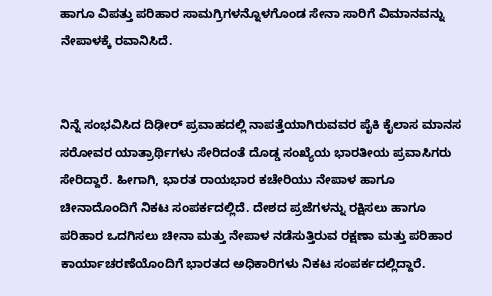ಹಾಗೂ ವಿಪತ್ತು ಪರಿಹಾರ ಸಾಮಗ್ರಿಗಳನ್ನೊಳಗೊಂಡ ಸೇನಾ ಸಾರಿಗೆ ವಿಮಾನವನ್ನು ನೇಪಾಳಕ್ಕೆ ರವಾನಿಸಿದೆ.


ನಿನ್ನೆ ಸಂಭವಿಸಿದ ದಿಢೀರ್ ಪ್ರವಾಹದಲ್ಲಿ ನಾಪತ್ತೆಯಾಗಿರುವವರ ಪೈಕಿ ಕೈಲಾಸ ಮಾನಸ ಸರೋವರ ಯಾತ್ರಾರ್ಥಿಗಳು ಸೇರಿದಂತೆ ದೊಡ್ಡ ಸಂಖ್ಯೆಯ ಭಾರತೀಯ ಪ್ರವಾಸಿಗರು ಸೇರಿದ್ದಾರೆ. ಹೀಗಾಗಿ, ಭಾರತ ರಾಯಭಾರ ಕಚೇರಿಯು ನೇಪಾಳ ಹಾಗೂ ಚೀನಾದೊಂದಿಗೆ ನಿಕಟ ಸಂಪರ್ಕದಲ್ಲಿದೆ. ದೇಶದ ಪ್ರಜೆಗಳನ್ನು ರಕ್ಷಿಸಲು ಹಾಗೂ ಪರಿಹಾರ ಒದಗಿಸಲು ಚೀನಾ ಮತ್ತು ನೇಪಾಳ ನಡೆಸುತ್ತಿರುವ ರಕ್ಷಣಾ ಮತ್ತು ಪರಿಹಾರ ಕಾರ್ಯಾಚರಣೆಯೊಂದಿಗೆ ಭಾರತದ ಅಧಿಕಾರಿಗಳು ನಿಕಟ ಸಂಪರ್ಕದಲ್ಲಿದ್ದಾರೆ.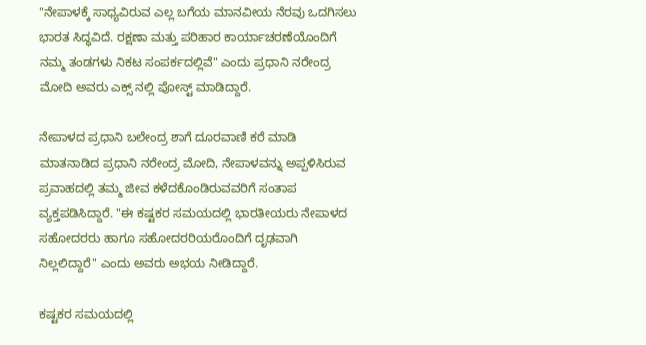"ನೇಪಾಳಕ್ಕೆ ಸಾಧ್ಯವಿರುವ ಎಲ್ಲ ಬಗೆಯ ಮಾನವೀಯ ನೆರವು ಒದಗಿಸಲು ಭಾರತ ಸಿದ್ಧವಿದೆ. ರಕ್ಷಣಾ ಮತ್ತು ಪರಿಹಾರ ಕಾರ್ಯಾಚರಣೆಯೊಂದಿಗೆ ನಮ್ಮ ತಂಡಗಳು ನಿಕಟ ಸಂಪರ್ಕದಲ್ಲಿವೆ" ಎಂದು ಪ್ರಧಾನಿ ನರೇಂದ್ರ ಮೋದಿ ಅವರು ಎಕ್ಸ್ ನಲ್ಲಿ ಪೋಸ್ಟ್ ಮಾಡಿದ್ದಾರೆ.

ನೇಪಾಳದ ಪ್ರಧಾನಿ ಬಲೇಂದ್ರ ಶಾಗೆ ದೂರವಾಣಿ ಕರೆ ಮಾಡಿ ಮಾತನಾಡಿದ ಪ್ರಧಾನಿ ನರೇಂದ್ರ ಮೋದಿ, ನೇಪಾಳವನ್ನು ಅಪ್ಪಳಿಸಿರುವ ಪ್ರವಾಹದಲ್ಲಿ ತಮ್ಮ ಜೀವ ಕಳೆದಕೊಂಡಿರುವವರಿಗೆ ಸಂತಾಪ ವ್ಯಕ್ತಪಡಿಸಿದ್ದಾರೆ. "ಈ ಕಷ್ಟಕರ ಸಮಯದಲ್ಲಿ ಭಾರತೀಯರು ನೇಪಾಳದ ಸಹೋದರರು ಹಾಗೂ ಸಹೋದರರಿಯರೊಂದಿಗೆ ದೃಢವಾಗಿ ನಿಲ್ಲಲಿದ್ದಾರೆ" ಎಂದು ಅವರು ಅಭಯ ನೀಡಿದ್ದಾರೆ.

ಕಷ್ಟಕರ ಸಮಯದಲ್ಲಿ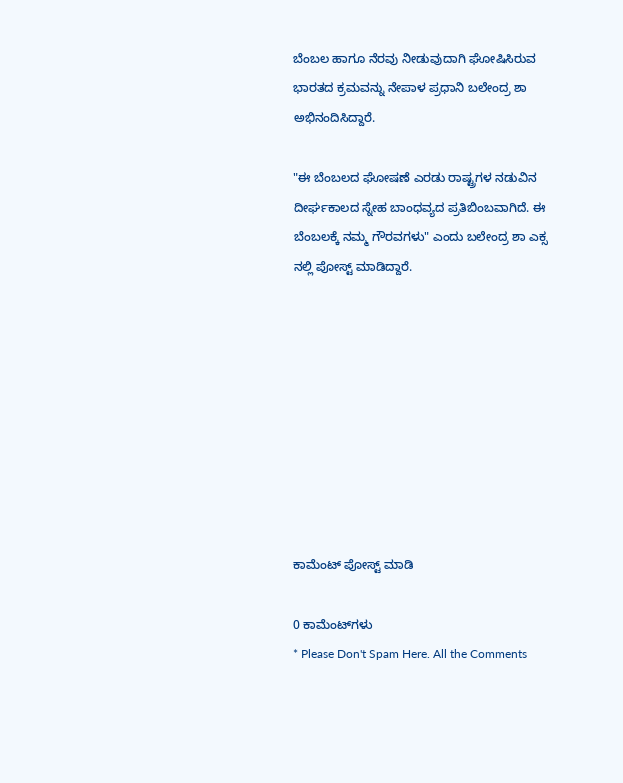ಬೆಂಬಲ ಹಾಗೂ ನೆರವು ನೀಡುವುದಾಗಿ ಘೋಷಿಸಿರುವ ಭಾರತದ ಕ್ರಮವನ್ನು ನೇಪಾಳ ಪ್ರಧಾನಿ ಬಲೇಂದ್ರ ಶಾ ಅಭಿನಂದಿಸಿದ್ದಾರೆ.

"ಈ ಬೆಂಬಲದ ಘೋಷಣೆ ಎರಡು ರಾಷ್ಟ್ರಗಳ ನಡುವಿನ ದೀರ್ಘಕಾಲದ ಸ್ನೇಹ ಬಾಂಧವ್ಯದ ಪ್ರತಿಬಿಂಬವಾಗಿದೆ. ಈ ಬೆಂಬಲಕ್ಕೆ ನಮ್ಮ ಗೌರವಗಳು" ಎಂದು ಬಲೇಂದ್ರ ಶಾ ಎಕ್ಸ ನಲ್ಲಿ ಪೋಸ್ಟ್ ಮಾಡಿದ್ದಾರೆ.









ಕಾಮೆಂಟ್‌‌ ಪೋಸ್ಟ್‌ ಮಾಡಿ

0 ಕಾಮೆಂಟ್‌ಗಳು
* Please Don't Spam Here. All the Comments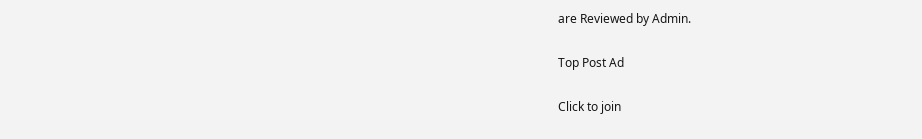are Reviewed by Admin.

Top Post Ad

Click to join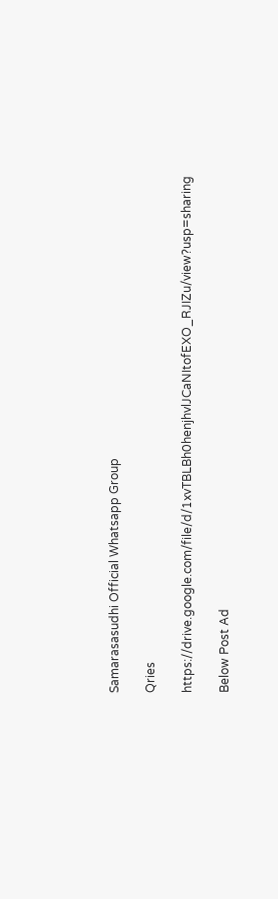Samarasasudhi Official Whatsapp Group

Qries

https://drive.google.com/file/d/1xvTBLBh0henjhvlJCaNItofEXO_RJIZu/view?usp=sharing

Below Post Ad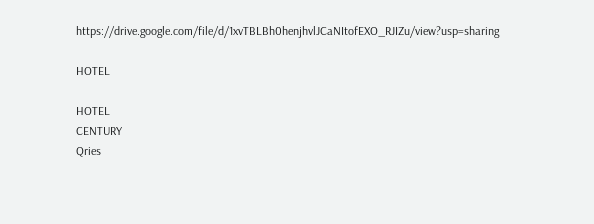https://drive.google.com/file/d/1xvTBLBh0henjhvlJCaNItofEXO_RJIZu/view?usp=sharing

HOTEL

HOTEL
CENTURY
Qries